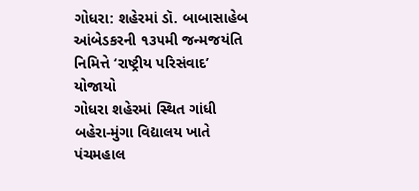ગોધરા: શહેરમાં ડૉ. બાબાસાહેબ આંબેડકરની ૧૩૫મી જન્મજયંતિ નિમિત્તે ‘રાષ્ટ્રીય પરિસંવાદ’ યોજાયો
ગોધરા શહેરમાં સ્થિત ગાંધી બહેરા-મુંગા વિદ્યાલય ખાતે પંચમહાલ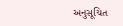અનુસૂચિત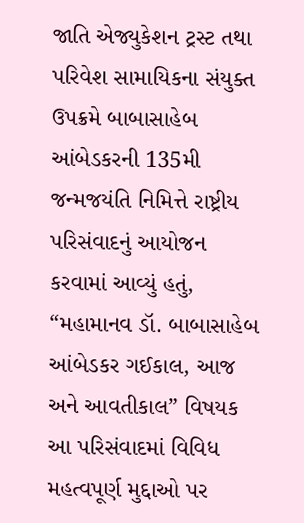જાતિ એજ્યુકેશન ટ્રસ્ટ તથા પરિવેશ સામાયિકના સંયુક્ત ઉપક્રમે બાબાસાહેબ આંબેડકરની 135મી જન્મજયંતિ નિમિત્તે રાષ્ટ્રીય પરિસંવાદનું આયોજન કરવામાં આવ્યું હતું, “મહામાનવ ડૉ. બાબાસાહેબ આંબેડકર ગઈકાલ, આજ અને આવતીકાલ” વિષયક આ પરિસંવાદમાં વિવિધ મહત્વપૂર્ણ મુદ્દાઓ પર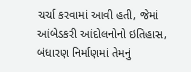ચર્ચા કરવામાં આવી હતી, જેમાં આંબેડકરી આંદોલનોનો ઇતિહાસ, બંધારણ નિર્માણમાં તેમનું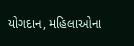યોગદાન, મહિલાઓના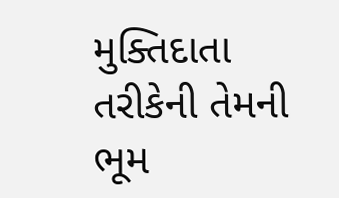મુક્તિદાતા તરીકેની તેમની ભૂમ